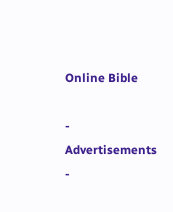Online Bible

- Advertisements -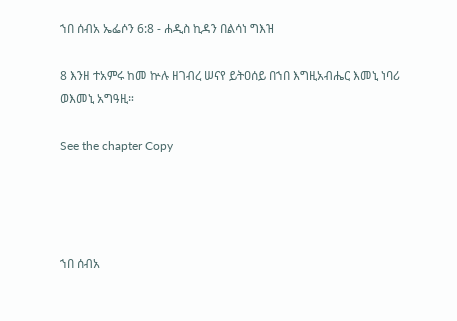ኀበ ሰብአ ኤፌሶን 6:8 - ሐዲስ ኪዳን በልሳነ ግእዝ

8 እንዘ ተአምሩ ከመ ኵሉ ዘገብረ ሠናየ ይትዐሰይ በኀበ እግዚአብሔር እመኒ ነባሪ ወእመኒ አግዓዚ።

See the chapter Copy




ኀበ ሰብአ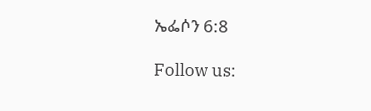ኤፌሶን 6:8

Follow us: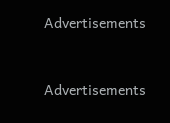Advertisements


Advertisements